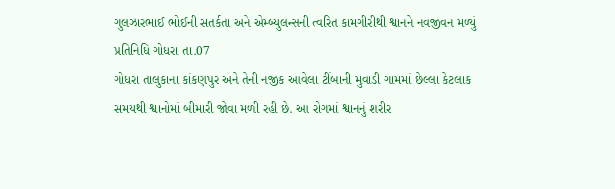ગુલઝારભાઈ ભોઈની સતર્કતા અને એમ્બ્યુલન્સની ત્વરિત કામગીરીથી શ્વાનને નવજીવન મળ્યું
પ્રતિનિધિ ગોધરા તા.07
ગોધરા તાલુકાના કાંકણપુર અને તેની નજીક આવેલા ટીંબાની મુવાડી ગામમાં છેલ્લા કેટલાક સમયથી શ્વાનોમાં બીમારી જોવા મળી રહી છે. આ રોગમાં શ્વાનનું શરીર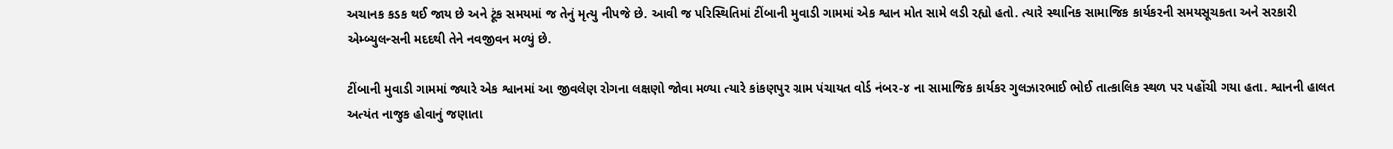અચાનક કડક થઈ જાય છે અને ટૂંક સમયમાં જ તેનું મૃત્યુ નીપજે છે. આવી જ પરિસ્થિતિમાં ટીંબાની મુવાડી ગામમાં એક શ્વાન મોત સામે લડી રહ્યો હતો. ત્યારે સ્થાનિક સામાજિક કાર્યકરની સમયસૂચકતા અને સરકારી એમ્બ્યુલન્સની મદદથી તેને નવજીવન મળ્યું છે.

ટીંબાની મુવાડી ગામમાં જ્યારે એક શ્વાનમાં આ જીવલેણ રોગના લક્ષણો જોવા મળ્યા ત્યારે કાંકણપુર ગ્રામ પંચાયત વોર્ડ નંબર-૪ ના સામાજિક કાર્યકર ગુલઝારભાઈ ભોઈ તાત્કાલિક સ્થળ પર પહોંચી ગયા હતા. શ્વાનની હાલત અત્યંત નાજુક હોવાનું જણાતા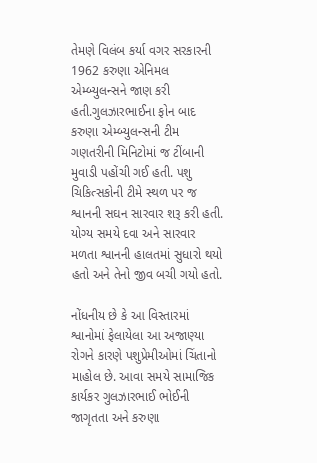તેમણે વિલંબ કર્યા વગર સરકારની 1962 કરુણા એનિમલ એમ્બ્યુલન્સને જાણ કરી હતી.ગુલઝારભાઈના ફોન બાદ કરુણા એમ્બ્યુલન્સની ટીમ ગણતરીની મિનિટોમાં જ ટીંબાની મુવાડી પહોંચી ગઈ હતી. પશુ ચિકિત્સકોની ટીમે સ્થળ પર જ શ્વાનની સઘન સારવાર શરૂ કરી હતી. યોગ્ય સમયે દવા અને સારવાર મળતા શ્વાનની હાલતમાં સુધારો થયો હતો અને તેનો જીવ બચી ગયો હતો.

નોંધનીય છે કે આ વિસ્તારમાં શ્વાનોમાં ફેલાયેલા આ અજાણ્યા રોગને કારણે પશુપ્રેમીઓમાં ચિંતાનો માહોલ છે. આવા સમયે સામાજિક કાર્યકર ગુલઝારભાઈ ભોઈની જાગૃતતા અને કરુણા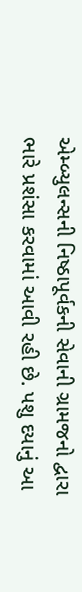એમ્બ્યુલન્સની નિષ્ઠાપૂર્વકની સેવાની ગ્રામજનો દ્વારા ભારે પ્રશંસા કરવામાં આવી રહી છે. પશુ દયાનું આ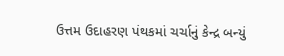ઉત્તમ ઉદાહરણ પંથકમાં ચર્ચાનું કેન્દ્ર બન્યું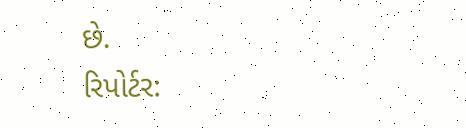છે.
રિપોર્ટર: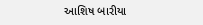આશિષ બારીયા